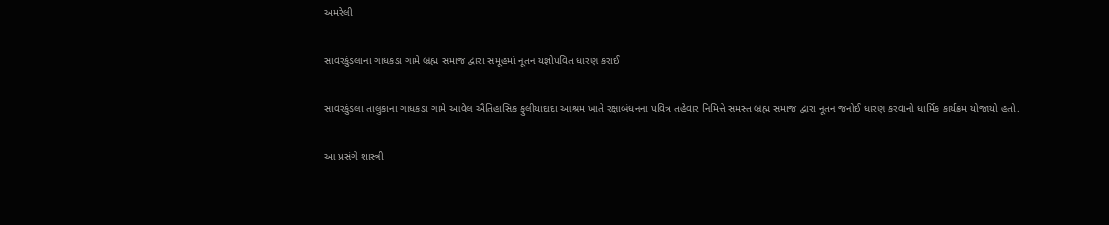અમરેલી

સાવરકુંડલાના ગાધકડા ગામે બ્રહ્મ સમાજ દ્વારા સમૂહમાં નૂતન યજ્ઞોપવિત ધારણ કરાઈ

સાવરકુંડલા તાલુકાના ગાધકડા ગામે આવેલ ઐતિહાસિક ફુલીયાદાદા આશ્રમ ખાતે રક્ષાબંધનના પવિત્ર તહેવાર નિમિત્તે સમસ્ત બ્રહ્મ સમાજ દ્વારા નૂતન જનોઈ ધારણ કરવાનો ધાર્મિક કાર્યક્રમ યોજાયો હતો.

આ પ્રસંગે શાસ્ત્રી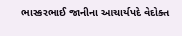ભાસ્કરભાઈ જાનીના આચાર્યપદે વેદોક્ત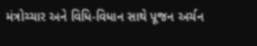મંત્રોચ્ચાર અને વિધિ-વિધાન સાથે પૂજન અર્ચન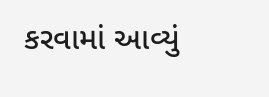કરવામાં આવ્યું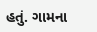હતું. ગામના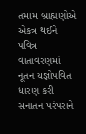તમામ બ્રાહ્મણોએ એકત્ર થઈને પવિત્ર વાતાવરણમાં નૂતન યજ્ઞોપવિત ધારણ કરી સનાતન પરંપરાને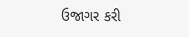ઉજાગર કરી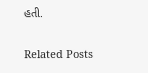હતી.

Related Posts